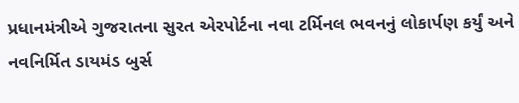પ્રધાનમંત્રીએ ગુજરાતના સુરત એરપોર્ટના નવા ટર્મિનલ ભવનનું લોકાર્પણ કર્યું અને નવનિર્મિત ડાયમંડ બુર્સ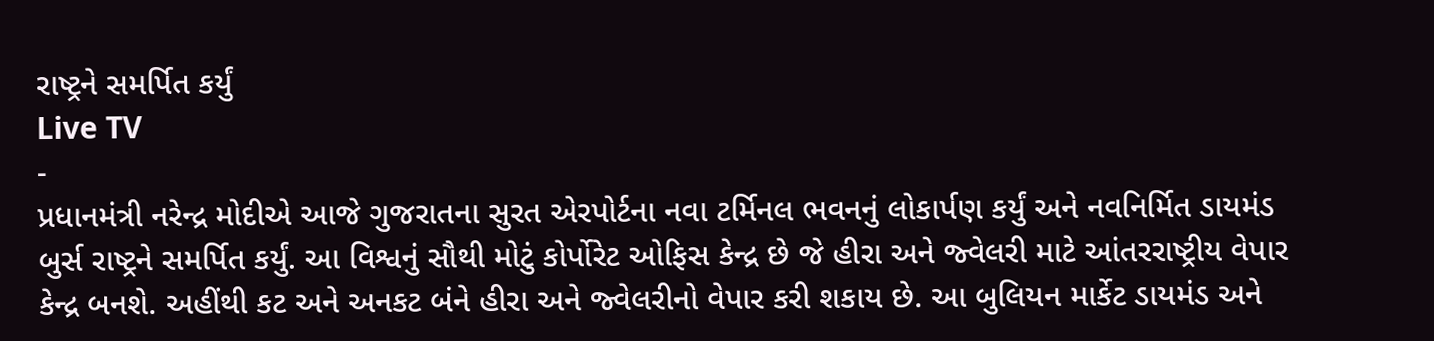રાષ્ટ્રને સમર્પિત કર્યું
Live TV
-
પ્રધાનમંત્રી નરેન્દ્ર મોદીએ આજે ગુજરાતના સુરત એરપોર્ટના નવા ટર્મિનલ ભવનનું લોકાર્પણ કર્યું અને નવનિર્મિત ડાયમંડ બુર્સ રાષ્ટ્રને સમર્પિત કર્યું. આ વિશ્વનું સૌથી મોટું કોર્પોરેટ ઓફિસ કેન્દ્ર છે જે હીરા અને જ્વેલરી માટે આંતરરાષ્ટ્રીય વેપાર કેન્દ્ર બનશે. અહીંથી કટ અને અનકટ બંને હીરા અને જ્વેલરીનો વેપાર કરી શકાય છે. આ બુલિયન માર્કેટ ડાયમંડ અને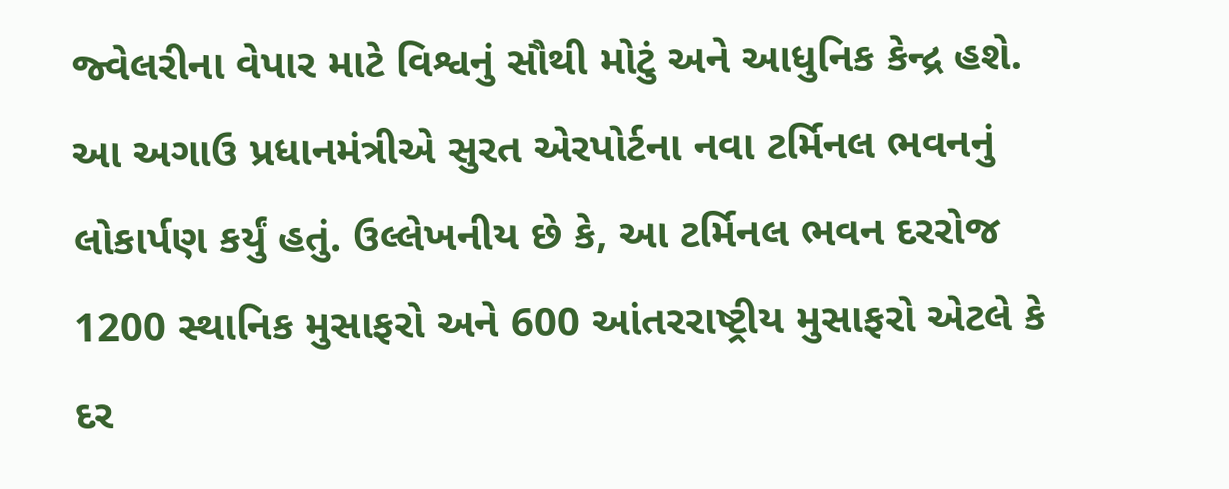જ્વેલરીના વેપાર માટે વિશ્વનું સૌથી મોટું અને આધુનિક કેન્દ્ર હશે. આ અગાઉ પ્રધાનમંત્રીએ સુરત એરપોર્ટના નવા ટર્મિનલ ભવનનું લોકાર્પણ કર્યું હતું. ઉલ્લેખનીય છે કે, આ ટર્મિનલ ભવન દરરોજ 1200 સ્થાનિક મુસાફરો અને 600 આંતરરાષ્ટ્રીય મુસાફરો એટલે કે દર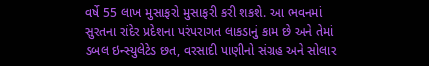વર્ષે 55 લાખ મુસાફરો મુસાફરી કરી શકશે. આ ભવનમાં સુરતના રાંદેર પ્રદેશના પરંપરાગત લાકડાનું કામ છે અને તેમાં ડબલ ઇન્સ્યુલેટેડ છત, વરસાદી પાણીનો સંગ્રહ અને સોલાર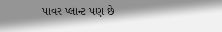પાવર પ્લાન્ટ પણ છે